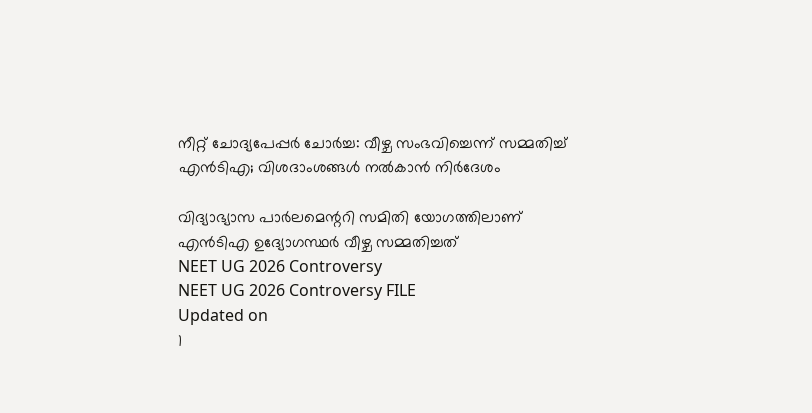നീറ്റ് ചോദ്യപേപ്പര്‍ ചോര്‍ച്ച: വീഴ്ച സംഭവിച്ചെന്ന് സമ്മതിച്ച് എന്‍ടിഎ; വിശദാംശങ്ങള്‍ നല്‍കാന്‍ നിര്‍ദേശം

വിദ്യാഭ്യാസ പാര്‍ലമെന്ററി സമിതി യോഗത്തിലാണ് എന്‍ടിഎ ഉദ്യോഗസ്ഥര്‍ വീഴ്ച സമ്മതിച്ചത്
NEET UG 2026 Controversy
NEET UG 2026 Controversy FILE
Updated on
1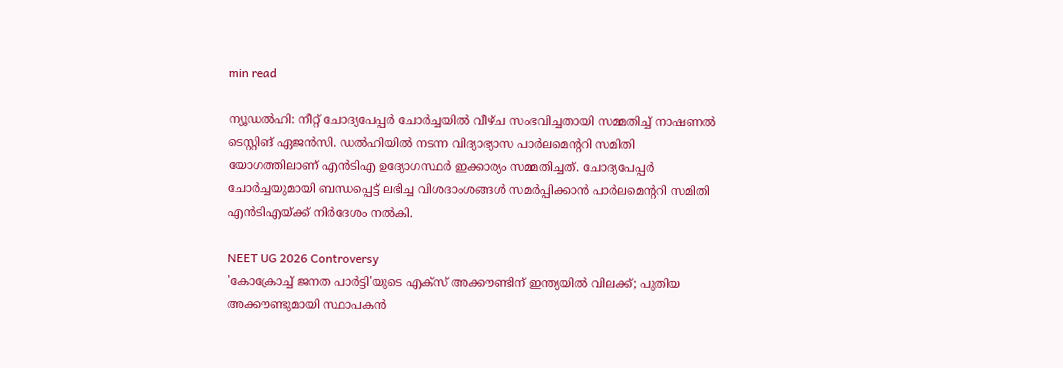min read

ന്യൂഡല്‍ഹി: നീറ്റ് ചോദ്യപേപ്പര്‍ ചോര്‍ച്ചയില്‍ വീഴ്ച സംഭവിച്ചതായി സമ്മതിച്ച് നാഷണല്‍ ടെസ്റ്റിങ് ഏജന്‍സി. ഡല്‍ഹിയില്‍ നടന്ന വിദ്യാഭ്യാസ പാര്‍ലമെന്ററി സമിതി യോഗത്തിലാണ് എന്‍ടിഎ ഉദ്യോഗസ്ഥര്‍ ഇക്കാര്യം സമ്മതിച്ചത്. ചോദ്യപേപ്പര്‍ ചോര്‍ച്ചയുമായി ബന്ധപ്പെട്ട് ലഭിച്ച വിശദാംശങ്ങള്‍ സമര്‍പ്പിക്കാന്‍ പാര്‍ലമെന്ററി സമിതി എന്‍ടിഎയ്ക്ക് നിര്‍ദേശം നല്‍കി.

NEET UG 2026 Controversy
'കോക്രോച്ച് ജനത പാർട്ടി'യുടെ എക്സ് അക്കൗണ്ടിന് ഇന്ത്യയിൽ വിലക്ക്; പുതിയ അക്കൗണ്ടുമായി സ്ഥാപകൻ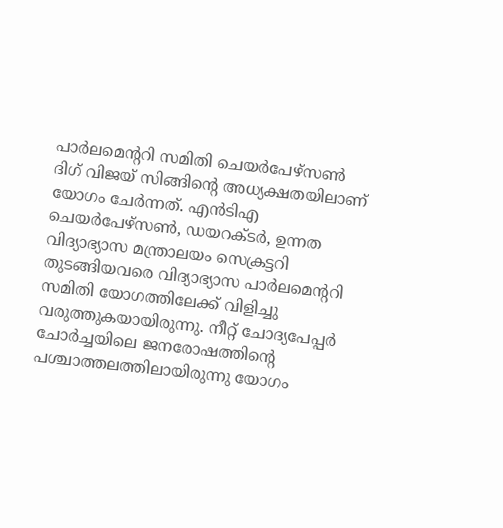പാര്‍ലമെന്ററി സമിതി ചെയര്‍പേഴ്‌സണ്‍ ദിഗ് വിജയ് സിങ്ങിന്റെ അധ്യക്ഷതയിലാണ് യോഗം ചേര്‍ന്നത്. എന്‍ടിഎ ചെയര്‍പേഴ്‌സണ്‍, ഡയറക്ടര്‍, ഉന്നത വിദ്യാഭ്യാസ മന്ത്രാലയം സെക്രട്ടറി തുടങ്ങിയവരെ വിദ്യാഭ്യാസ പാര്‍ലമെന്ററി സമിതി യോഗത്തിലേക്ക് വിളിച്ചു വരുത്തുകയായിരുന്നു. നീറ്റ് ചോദ്യപേപ്പര്‍ ചോര്‍ച്ചയിലെ ജനരോഷത്തിന്റെ പശ്ചാത്തലത്തിലായിരുന്നു യോഗം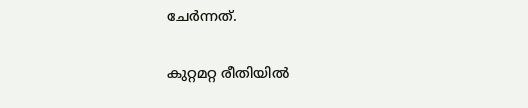ചേര്‍ന്നത്.

കുറ്റമറ്റ രീതിയില്‍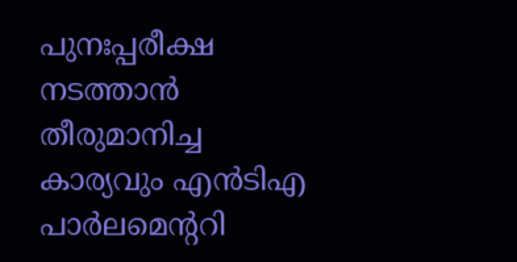പുനഃപ്പരീക്ഷ നടത്താന്‍ തീരുമാനിച്ച കാര്യവും എന്‍ടിഎ പാര്‍ലമെന്ററി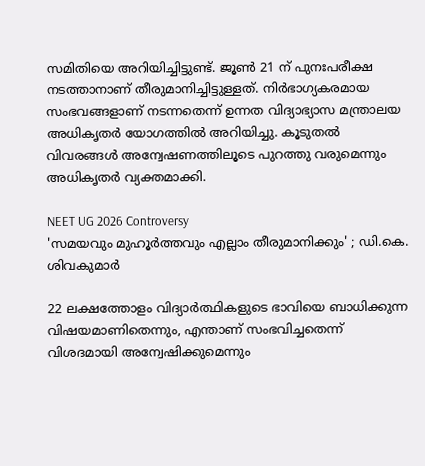സമിതിയെ അറിയിച്ചിട്ടുണ്ട്. ജൂണ്‍ 21 ന് പുനഃപരീക്ഷ നടത്താനാണ് തീരുമാനിച്ചിട്ടുള്ളത്. നിര്‍ഭാഗ്യകരമായ സംഭവങ്ങളാണ് നടന്നതെന്ന് ഉന്നത വിദ്യാഭ്യാസ മന്ത്രാലയ അധികൃതര്‍ യോഗത്തില്‍ അറിയിച്ചു. കൂടുതല്‍ വിവരങ്ങള്‍ അന്വേഷണത്തിലൂടെ പുറത്തു വരുമെന്നും അധികൃതര്‍ വ്യക്തമാക്കി.

NEET UG 2026 Controversy
'സമയവും മുഹൂർത്തവും എല്ലാം തീരുമാനിക്കും' ; ഡി.കെ. ശിവകുമാർ

22 ലക്ഷത്തോളം വിദ്യാര്‍ത്ഥികളുടെ ഭാവിയെ ബാധിക്കുന്ന വിഷയമാണിതെന്നും, എന്താണ് സംഭവിച്ചതെന്ന് വിശദമായി അന്വേഷിക്കുമെന്നും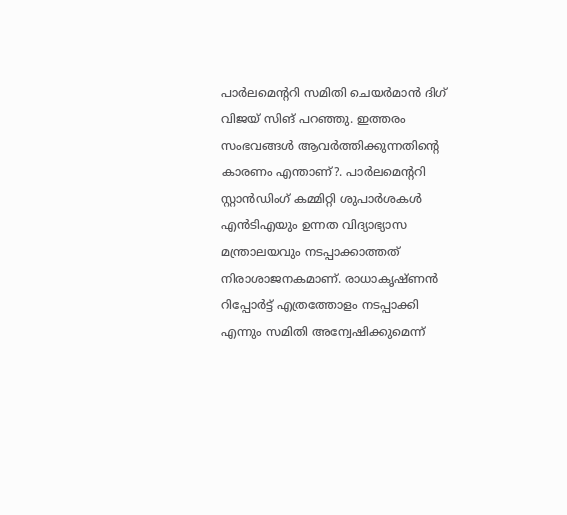പാര്‍ലമെന്ററി സമിതി ചെയര്‍മാന്‍ ദിഗ് വിജയ് സിങ് പറഞ്ഞു. ഇത്തരം സംഭവങ്ങള്‍ ആവര്‍ത്തിക്കുന്നതിന്റെ കാരണം എന്താണ്?. പാര്‍ലമെന്ററി സ്റ്റാന്‍ഡിംഗ് കമ്മിറ്റി ശുപാര്‍ശകള്‍ എന്‍ടിഎയും ഉന്നത വിദ്യാഭ്യാസ മന്ത്രാലയവും നടപ്പാക്കാത്തത് നിരാശാജനകമാണ്. രാധാകൃഷ്ണന്‍ റിപ്പോര്‍ട്ട് എത്രത്തോളം നടപ്പാക്കി എന്നും സമിതി അന്വേഷിക്കുമെന്ന്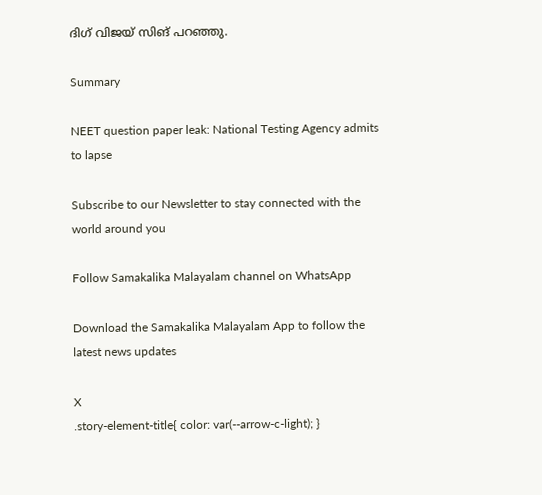ദിഗ് വിജയ് സിങ് പറഞ്ഞു.

Summary

NEET question paper leak: National Testing Agency admits to lapse

Subscribe to our Newsletter to stay connected with the world around you

Follow Samakalika Malayalam channel on WhatsApp

Download the Samakalika Malayalam App to follow the latest news updates

X
.story-element-title{ color: var(--arrow-c-light); }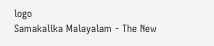logo
Samakalika Malayalam - The New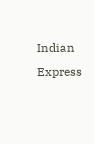Indian Express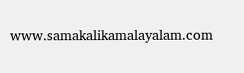www.samakalikamalayalam.com